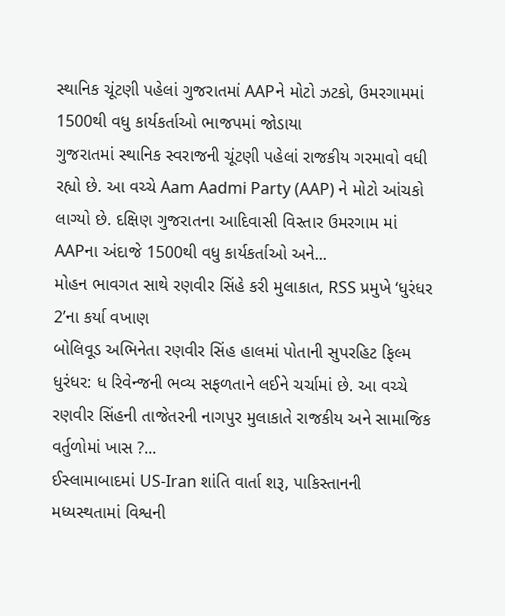સ્થાનિક ચૂંટણી પહેલાં ગુજરાતમાં AAPને મોટો ઝટકો, ઉમરગામમાં 1500થી વધુ કાર્યકર્તાઓ ભાજપમાં જોડાયા
ગુજરાતમાં સ્થાનિક સ્વરાજની ચૂંટણી પહેલાં રાજકીય ગરમાવો વધી રહ્યો છે. આ વચ્ચે Aam Aadmi Party (AAP) ને મોટો આંચકો લાગ્યો છે. દક્ષિણ ગુજરાતના આદિવાસી વિસ્તાર ઉમરગામ માં AAPના અંદાજે 1500થી વધુ કાર્યકર્તાઓ અને...
મોહન ભાવગત સાથે રણવીર સિંહે કરી મુલાકાત, RSS પ્રમુખે ‘ધુરંધર 2’ના કર્યા વખાણ
બોલિવૂડ અભિનેતા રણવીર સિંહ હાલમાં પોતાની સુપરહિટ ફિલ્મ ધુરંધર: ધ રિવેન્જની ભવ્ય સફળતાને લઈને ચર્ચામાં છે. આ વચ્ચે રણવીર સિંહની તાજેતરની નાગપુર મુલાકાતે રાજકીય અને સામાજિક વર્તુળોમાં ખાસ ?...
ઈસ્લામાબાદમાં US-Iran શાંતિ વાર્તા શરૂ, પાકિસ્તાનની મધ્યસ્થતામાં વિશ્વની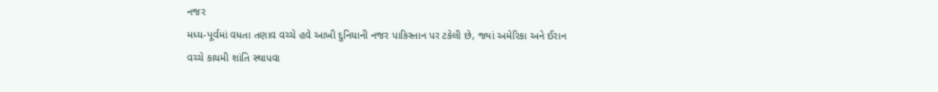નજર
મધ્ય-પૂર્વમાં વધતા તણાવ વચ્ચે હવે આખી દુનિયાની નજર પાકિસ્તાન પર ટકેલી છે, જ્યાં અમેરિકા અને ઈરાન વચ્ચે કાયમી શાંતિ સ્થાપવા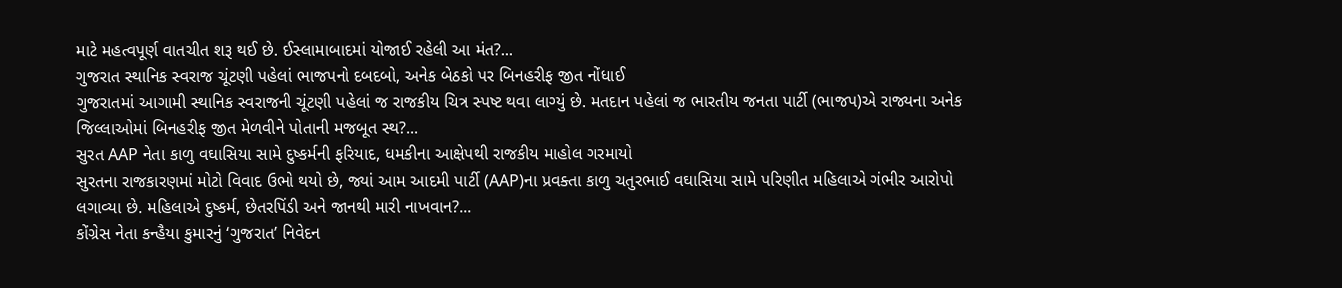માટે મહત્વપૂર્ણ વાતચીત શરૂ થઈ છે. ઈસ્લામાબાદમાં યોજાઈ રહેલી આ મંત?...
ગુજરાત સ્થાનિક સ્વરાજ ચૂંટણી પહેલાં ભાજપનો દબદબો, અનેક બેઠકો પર બિનહરીફ જીત નોંધાઈ
ગુજરાતમાં આગામી સ્થાનિક સ્વરાજની ચૂંટણી પહેલાં જ રાજકીય ચિત્ર સ્પષ્ટ થવા લાગ્યું છે. મતદાન પહેલાં જ ભારતીય જનતા પાર્ટી (ભાજપ)એ રાજ્યના અનેક જિલ્લાઓમાં બિનહરીફ જીત મેળવીને પોતાની મજબૂત સ્થ?...
સુરત AAP નેતા કાળુ વઘાસિયા સામે દુષ્કર્મની ફરિયાદ, ધમકીના આક્ષેપથી રાજકીય માહોલ ગરમાયો
સુરતના રાજકારણમાં મોટો વિવાદ ઉભો થયો છે, જ્યાં આમ આદમી પાર્ટી (AAP)ના પ્રવક્તા કાળુ ચતુરભાઈ વઘાસિયા સામે પરિણીત મહિલાએ ગંભીર આરોપો લગાવ્યા છે. મહિલાએ દુષ્કર્મ, છેતરપિંડી અને જાનથી મારી નાખવાન?...
કોંગ્રેસ નેતા કન્હૈયા કુમારનું ‘ગુજરાત’ નિવેદન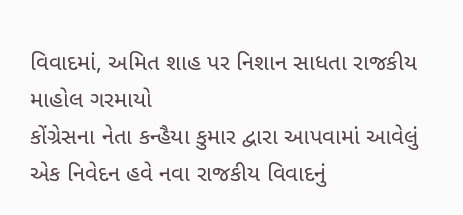વિવાદમાં, અમિત શાહ પર નિશાન સાધતા રાજકીય માહોલ ગરમાયો
કોંગ્રેસના નેતા કન્હૈયા કુમાર દ્વારા આપવામાં આવેલું એક નિવેદન હવે નવા રાજકીય વિવાદનું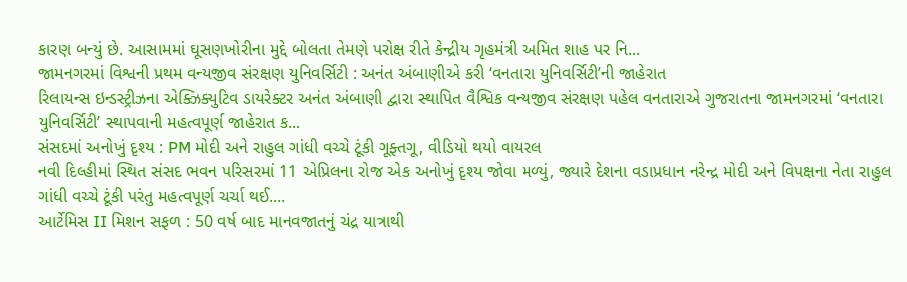કારણ બન્યું છે. આસામમાં ઘૂસણખોરીના મુદ્દે બોલતા તેમણે પરોક્ષ રીતે કેન્દ્રીય ગૃહમંત્રી અમિત શાહ પર નિ...
જામનગરમાં વિશ્વની પ્રથમ વન્યજીવ સંરક્ષણ યુનિવર્સિટી : અનંત અંબાણીએ કરી ‘વનતારા યુનિવર્સિટી’ની જાહેરાત
રિલાયન્સ ઇન્ડસ્ટ્રીઝના એક્ઝિક્યુટિવ ડાયરેક્ટર અનંત અંબાણી દ્વારા સ્થાપિત વૈશ્વિક વન્યજીવ સંરક્ષણ પહેલ વનતારાએ ગુજરાતના જામનગરમાં ‘વનતારા યુનિવર્સિટી’ સ્થાપવાની મહત્વપૂર્ણ જાહેરાત ક...
સંસદમાં અનોખું દૃશ્ય : PM મોદી અને રાહુલ ગાંધી વચ્ચે ટૂંકી ગૂફ્તગૂ, વીડિયો થયો વાયરલ
નવી દિલ્હીમાં સ્થિત સંસદ ભવન પરિસરમાં 11 એપ્રિલના રોજ એક અનોખું દૃશ્ય જોવા મળ્યું, જ્યારે દેશના વડાપ્રધાન નરેન્દ્ર મોદી અને વિપક્ષના નેતા રાહુલ ગાંધી વચ્ચે ટૂંકી પરંતુ મહત્વપૂર્ણ ચર્ચા થઈ....
આર્ટેમિસ II મિશન સફળ : 50 વર્ષ બાદ માનવજાતનું ચંદ્ર યાત્રાથી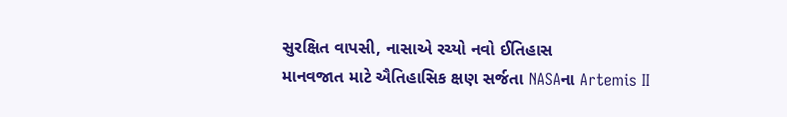સુરક્ષિત વાપસી, નાસાએ રચ્યો નવો ઈતિહાસ
માનવજાત માટે ઐતિહાસિક ક્ષણ સર્જતા NASAના Artemis II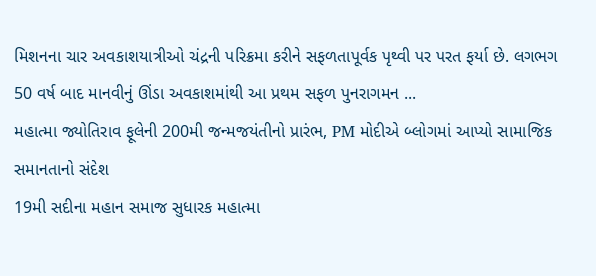મિશનના ચાર અવકાશયાત્રીઓ ચંદ્રની પરિક્રમા કરીને સફળતાપૂર્વક પૃથ્વી પર પરત ફર્યા છે. લગભગ 50 વર્ષ બાદ માનવીનું ઊંડા અવકાશમાંથી આ પ્રથમ સફળ પુનરાગમન ...
મહાત્મા જ્યોતિરાવ ફૂલેની 200મી જન્મજયંતીનો પ્રારંભ, PM મોદીએ બ્લોગમાં આપ્યો સામાજિક સમાનતાનો સંદેશ
19મી સદીના મહાન સમાજ સુધારક મહાત્મા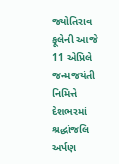જ્યોતિરાવ ફૂલેની આજે 11 એપ્રિલે જન્મજયંતી નિમિત્તે દેશભરમાં શ્રદ્ધાંજલિ અર્પણ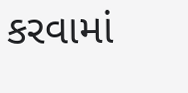કરવામાં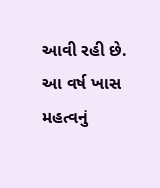આવી રહી છે. આ વર્ષ ખાસ મહત્વનું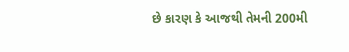છે કારણ કે આજથી તેમની 200મી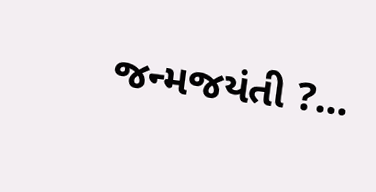જન્મજયંતી ?...